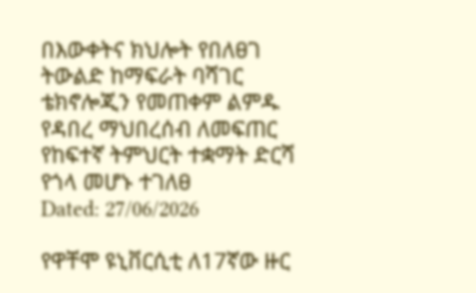በእውቀትና ክህሎት የበለፀገ ትውልድ ከማፍራት ባሻገር ቴክኖሎጂን የመጠቀም ልምዱ የዳበረ ማህበረሰብ ለመፍጠር የከፍተኛ ትምህርት ተቋማት ድርሻ የጎላ መሆኑ ተገለፀ
Dated: 27/06/2026

የዋቸሞ ዩኒቨርሲቲ ለ17ኛው ዙር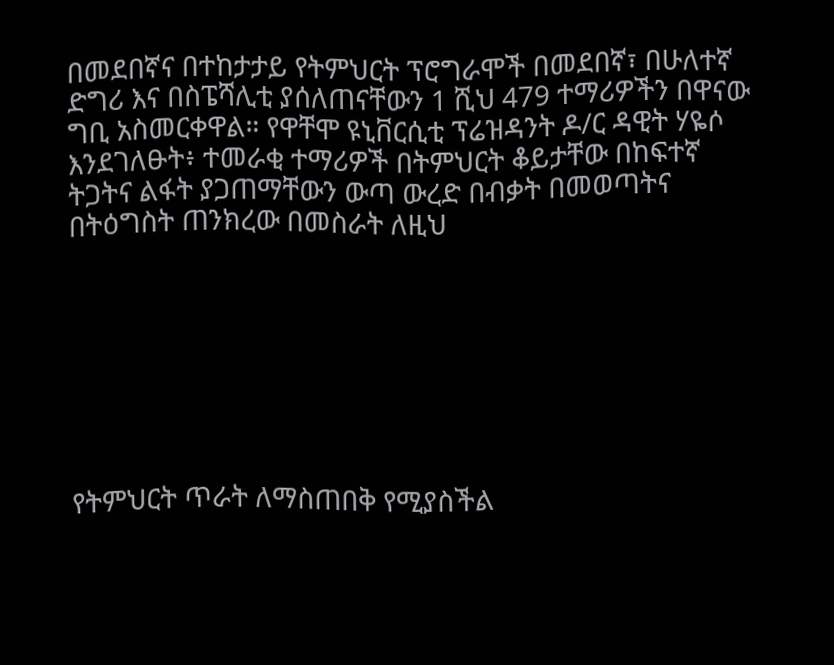በመደበኛና በተከታታይ የትምህርት ፕሮግራሞች በመደበኛ፣ በሁለተኛ ድግሪ እና በስፔሻሊቲ ያሰለጠናቸውን 1 ሺህ 479 ተማሪዎችን በዋናው ግቢ አስመርቀዋል። የዋቸሞ ዩኒቨርሲቲ ፕሬዝዳንት ዶ/ር ዳዊት ሃዬሶ እንደገለፁት፥ ተመራቂ ተማሪዎች በትምህርት ቆይታቸው በከፍተኛ ትጋትና ልፋት ያጋጠማቸውን ውጣ ውረድ በብቃት በመወጣትና በትዕግስት ጠንክረው በመስራት ለዚህ








የትምህርት ጥራት ለማስጠበቅ የሚያስችል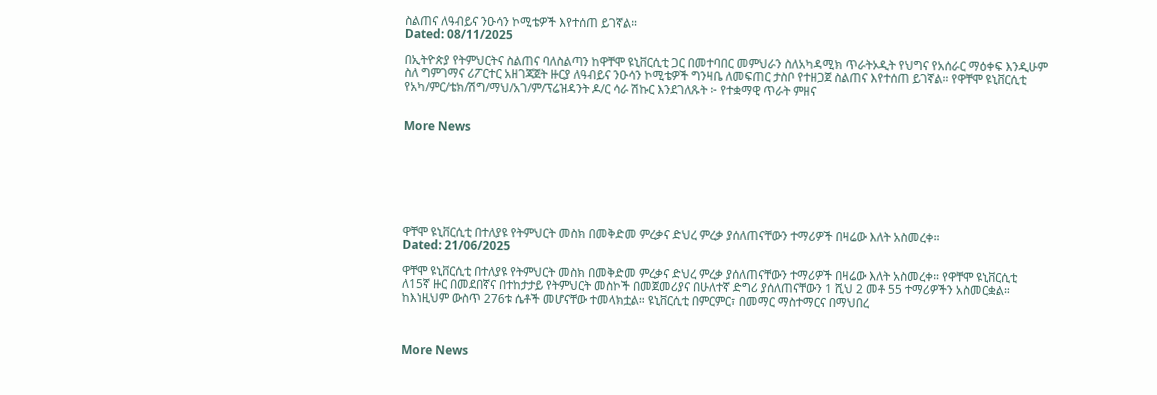ስልጠና ለዓብይና ንዑሳን ኮሚቴዎች እየተሰጠ ይገኛል።
Dated: 08/11/2025

በኢትዮጵያ የትምህርትና ስልጠና ባለስልጣን ከዋቸሞ ዩኒቨርሲቲ ጋር በመተባበር መምህራን ስለአካዳሚክ ጥራትኦዲት የህግና የአሰራር ማዕቀፍ እንዲሁም ስለ ግምገማና ሪፖርተር አዘገጃጀት ዙርያ ለዓብይና ንዑሳን ኮሚቴዎች ግንዛቤ ለመፍጠር ታስቦ የተዘጋጀ ስልጠና እየተሰጠ ይገኛል። የዋቸሞ ዩኒቨርሲቲ የአካ/ምር/ቴክ/ሽግ/ማህ/አገ/ም/ፕሬዝዳንት ዶ/ር ሳራ ሽኩር እንደገለጹት ፦ የተቋማዊ ጥራት ምዘና


More News







ዋቸሞ ዩኒቨርሲቲ በተለያዩ የትምህርት መስክ በመቅድመ ምረቃና ድህረ ምረቃ ያሰለጠናቸውን ተማሪዎች በዛሬው እለት አስመረቀ።
Dated: 21/06/2025

ዋቸሞ ዩኒቨርሲቲ በተለያዩ የትምህርት መስክ በመቅድመ ምረቃና ድህረ ምረቃ ያሰለጠናቸውን ተማሪዎች በዛሬው እለት አስመረቀ። የዋቸሞ ዩኒቨርሲቲ ለ15ኛ ዙር በመደበኛና በተከታታይ የትምህርት መስኮች በመጀመሪያና በሁለተኛ ድግሪ ያሰለጠናቸውን 1 ሺህ 2 መቶ 55 ተማሪዎችን አስመርቋል። ከእነዚህም ውስጥ 276ቱ ሴቶች መሆናቸው ተመላክቷል። ዩኒቨርሲቲ በምርምር፣ በመማር ማስተማርና በማህበረ



More News